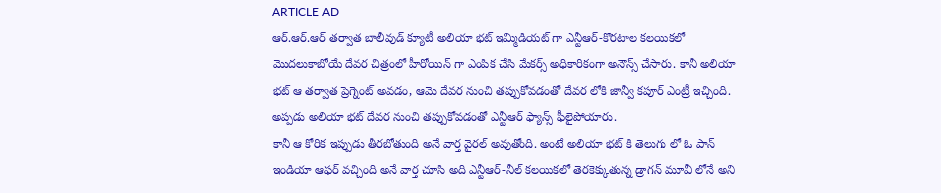ARTICLE AD
ఆర్.ఆర్.ఆర్ తర్వాత బాలీవుడ్ క్యూటీ అలియా భట్ ఇమ్మిడియట్ గా ఎన్టీఆర్-కొరటాల కలయికలో మొదలుకాబోయే దేవర చిత్రంలో హీరోయిన్ గా ఎంపిక చేసి మేకర్స్ అధికారికంగా అనౌన్స్ చేసారు. కానీ అలియా భట్ ఆ తర్వాత ప్రెగ్నెంట్ అవడం, ఆమె దేవర నుంచి తప్పుకోవడంతో దేవర లోకి జాన్వీ కపూర్ ఎంట్రీ ఇచ్చింది. అప్పడు అలియా భట్ దేవర నుంచి తప్పుకోవడంతో ఎన్టీఆర్ ఫ్యాన్స్ ఫీలైపోయారు.
కానీ ఆ కోరిక ఇప్పుడు తీరబోతుంది అనే వార్త వైరల్ అవుతోంది. అంటే అలియా భట్ కి తెలుగు లో ఓ పాన్ ఇండియా ఆఫర్ వచ్చింది అనే వార్త చూసి అది ఎన్టీఆర్-నీల్ కలయికలో తెరకెక్కుతున్న డ్రాగన్ మూవీ లోనే అని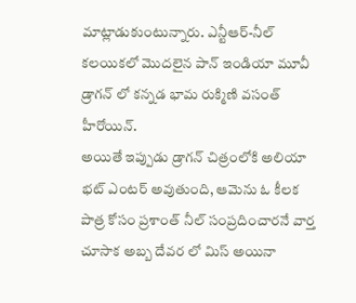మాట్లాడుకుంటున్నారు. ఎన్టీఆర్-నీల్ కలయికలో మొదలైన పాన్ ఇండియా మూవీ డ్రాగన్ లో కన్నడ భామ రుక్మిణి వసంత్ హీరోయిన్.
అయితే ఇప్పుడు డ్రాగన్ చిత్రంలోకి అలియా భట్ ఎంటర్ అవుతుంది, ఆమెను ఓ కీలక పాత్ర కోసం ప్రశాంత్ నీల్ సంప్రదించారనే వార్త చూసాక అబ్బ దేవర లో మిస్ అయినా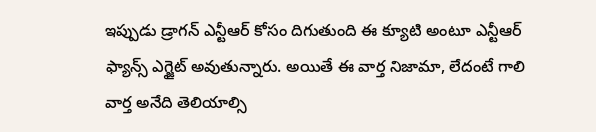ఇప్పుడు డ్రాగన్ ఎన్టీఆర్ కోసం దిగుతుంది ఈ క్యూటి అంటూ ఎన్టీఆర్ ఫ్యాన్స్ ఎగ్జైట్ అవుతున్నారు. అయితే ఈ వార్త నిజామా, లేదంటే గాలి వార్త అనేది తెలియాల్సి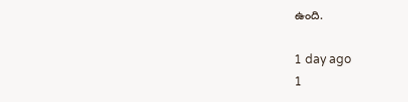ఉంది.

1 day ago
1